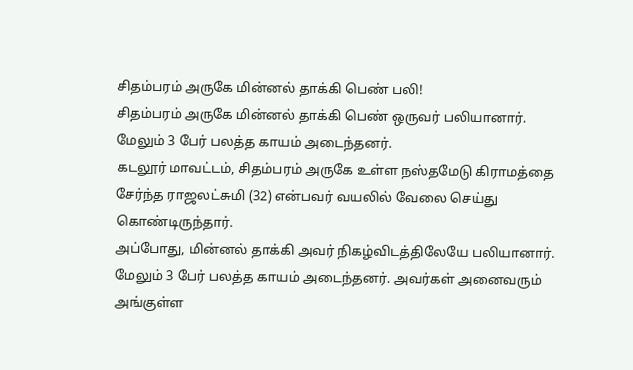சிதம்பரம் அருகே மின்னல் தாக்கி பெண் பலி!
சிதம்பரம் அருகே மின்னல் தாக்கி பெண் ஒருவர் பலியானார். மேலும் 3 பேர் பலத்த காயம் அடைந்தனர்.
கடலூர் மாவட்டம், சிதம்பரம் அருகே உள்ள நஸ்தமேடு கிராமத்தை சேர்ந்த ராஜலட்சுமி (32) என்பவர் வயலில் வேலை செய்து கொண்டிருந்தார்.
அப்போது, மின்னல் தாக்கி அவர் நிகழ்விடத்திலேயே பலியானார். மேலும் 3 பேர் பலத்த காயம் அடைந்தனர். அவர்கள் அனைவரும் அங்குள்ள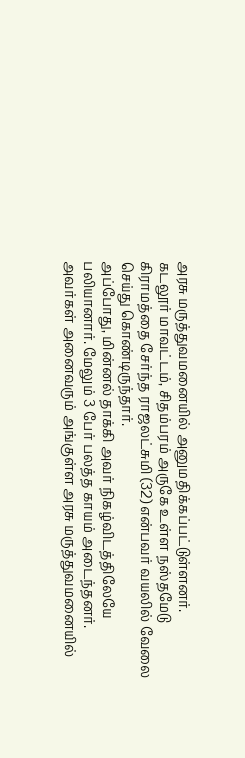அரசு மருத்துவமனையில் அனுமதிக்கப்பட்டுள்ளனர்.
கடலூர் மாவட்டம், சிதம்பரம் அருகே உள்ள நஸ்தமேடு கிராமத்தை சேர்ந்த ராஜலட்சுமி (32) என்பவர் வயலில் வேலை செய்து கொண்டிருந்தார்.
அப்போது, மின்னல் தாக்கி அவர் நிகழ்விடத்திலேயே பலியானார். மேலும் 3 பேர் பலத்த காயம் அடைந்தனர். அவர்கள் அனைவரும் அங்குள்ள அரசு மருத்துவமனையில்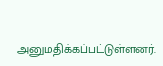அனுமதிக்கப்பட்டுள்ளனர்.